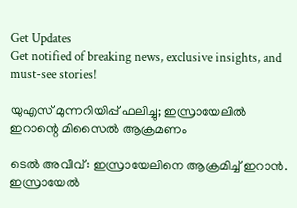Get Updates
Get notified of breaking news, exclusive insights, and must-see stories!

യുഎസ് മുന്നറിയിപ്പ് ഫലിച്ചു; ഇസ്രായേലില്‍ ഇറാന്റെ മിസൈല്‍ ആക്രമണം

ടെല്‍ അവീവ്: ഇസ്രായേലിനെ ആക്രമിച്ച് ഇറാന്‍. ഇസ്രായേല്‍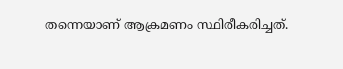തന്നെയാണ് ആക്രമണം സ്ഥിരീകരിച്ചത്.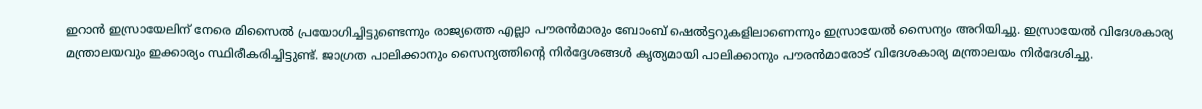ഇറാന്‍ ഇസ്രായേലിന് നേരെ മിസൈല്‍ പ്രയോഗിച്ചിട്ടുണ്ടെന്നും രാജ്യത്തെ എല്ലാ പൗരന്‍മാരും ബോംബ് ഷെല്‍ട്ടറുകളിലാണെന്നും ഇസ്രായേല്‍ സൈന്യം അറിയിച്ചു. ഇസ്രായേല്‍ വിദേശകാര്യ മന്ത്രാലയവും ഇക്കാര്യം സ്ഥിരീകരിച്ചിട്ടുണ്ട്. ജാഗ്രത പാലിക്കാനും സൈന്യത്തിന്റെ നിര്‍ദ്ദേശങ്ങള്‍ കൃത്യമായി പാലിക്കാനും പൗരന്‍മാരോട് വിദേശകാര്യ മന്ത്രാലയം നിര്‍ദേശിച്ചു.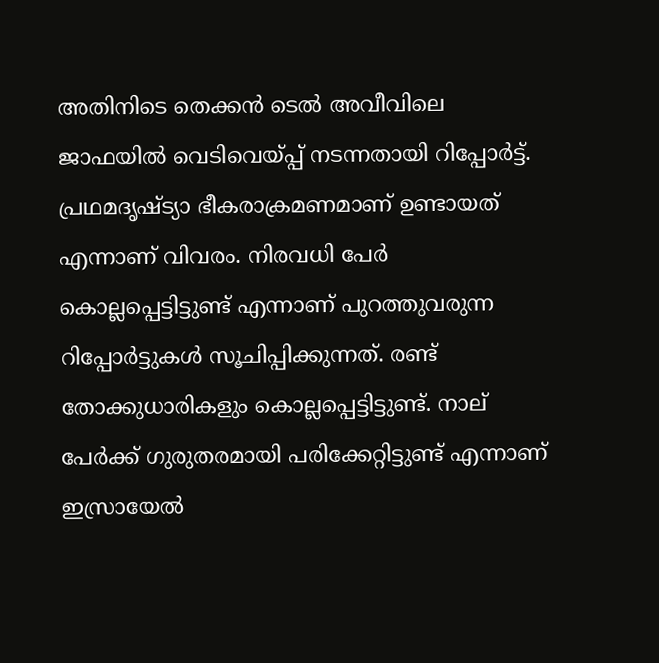അതിനിടെ തെക്കന്‍ ടെല്‍ അവീവിലെ ജാഫയില്‍ വെടിവെയ്പ്പ് നടന്നതായി റിപ്പോര്‍ട്ട്. പ്രഥമദൃഷ്ട്യാ ഭീകരാക്രമണമാണ് ഉണ്ടായത് എന്നാണ് വിവരം. നിരവധി പേര്‍ കൊല്ലപ്പെട്ടിട്ടുണ്ട് എന്നാണ് പുറത്തുവരുന്ന റിപ്പോര്‍ട്ടുകള്‍ സൂചിപ്പിക്കുന്നത്. രണ്ട് തോക്കുധാരികളും കൊല്ലപ്പെട്ടിട്ടുണ്ട്. നാല് പേര്‍ക്ക് ഗുരുതരമായി പരിക്കേറ്റിട്ടുണ്ട് എന്നാണ് ഇസ്രായേല്‍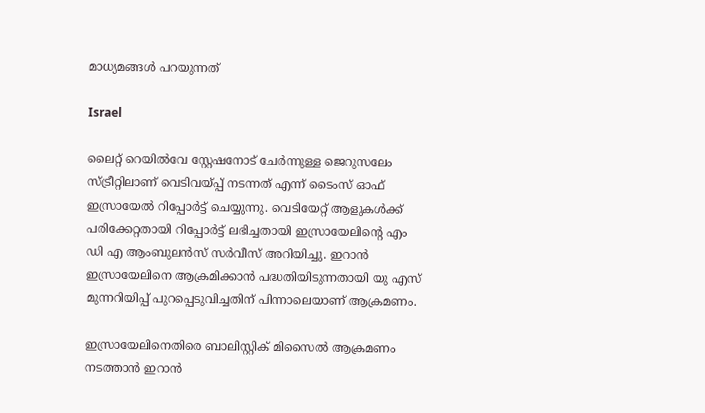മാധ്യമങ്ങള്‍ പറയുന്നത്

Israel

ലൈറ്റ് റെയില്‍വേ സ്റ്റേഷനോട് ചേര്‍ന്നുള്ള ജെറുസലേം സ്ട്രീറ്റിലാണ് വെടിവയ്പ്പ് നടന്നത് എന്ന് ടൈംസ് ഓഫ് ഇസ്രായേല്‍ റിപ്പോര്‍ട്ട് ചെയ്യുന്നു. വെടിയേറ്റ് ആളുകള്‍ക്ക് പരിക്കേറ്റതായി റിപ്പോര്‍ട്ട് ലഭിച്ചതായി ഇസ്രായേലിന്റെ എം ഡി എ ആംബുലന്‍സ് സര്‍വീസ് അറിയിച്ചു. ഇറാന്‍ ഇസ്രായേലിനെ ആക്രമിക്കാന്‍ പദ്ധതിയിടുന്നതായി യു എസ് മുന്നറിയിപ്പ് പുറപ്പെടുവിച്ചതിന് പിന്നാലെയാണ് ആക്രമണം.

ഇസ്രായേലിനെതിരെ ബാലിസ്റ്റിക് മിസൈല്‍ ആക്രമണം നടത്താന്‍ ഇറാന്‍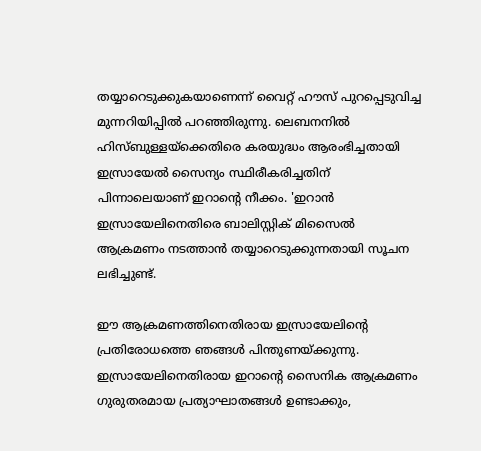തയ്യാറെടുക്കുകയാണെന്ന് വൈറ്റ് ഹൗസ് പുറപ്പെടുവിച്ച മുന്നറിയിപ്പില്‍ പറഞ്ഞിരുന്നു. ലെബനനില്‍ ഹിസ്ബുള്ളയ്ക്കെതിരെ കരയുദ്ധം ആരംഭിച്ചതായി ഇസ്രായേല്‍ സൈന്യം സ്ഥിരീകരിച്ചതിന് പിന്നാലെയാണ് ഇറാന്റെ നീക്കം. 'ഇറാന്‍ ഇസ്രായേലിനെതിരെ ബാലിസ്റ്റിക് മിസൈല്‍ ആക്രമണം നടത്താന്‍ തയ്യാറെടുക്കുന്നതായി സൂചന ലഭിച്ചുണ്ട്.

ഈ ആക്രമണത്തിനെതിരായ ഇസ്രായേലിന്റെ പ്രതിരോധത്തെ ഞങ്ങള്‍ പിന്തുണയ്ക്കുന്നു. ഇസ്രായേലിനെതിരായ ഇറാന്റെ സൈനിക ആക്രമണം ഗുരുതരമായ പ്രത്യാഘാതങ്ങള്‍ ഉണ്ടാക്കും,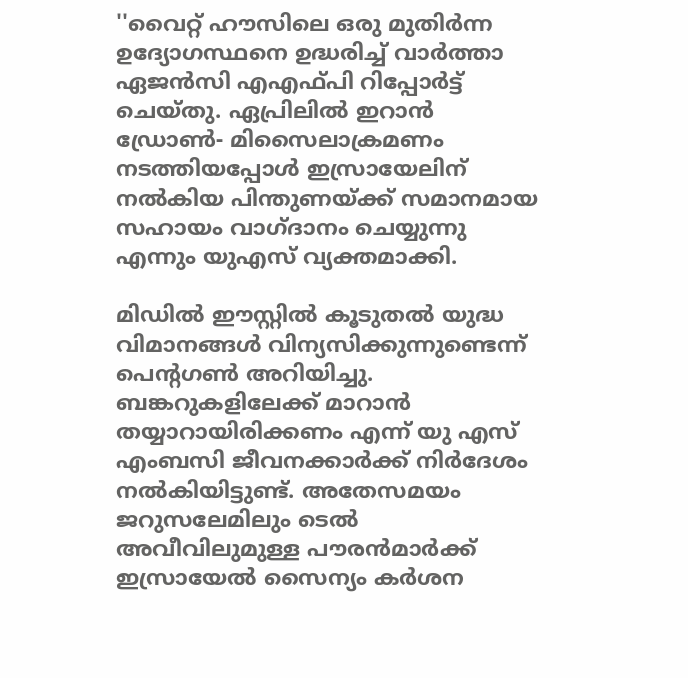''വൈറ്റ് ഹൗസിലെ ഒരു മുതിര്‍ന്ന ഉദ്യോഗസ്ഥനെ ഉദ്ധരിച്ച് വാര്‍ത്താ ഏജന്‍സി എഎഫ്പി റിപ്പോര്‍ട്ട് ചെയ്തു. ഏപ്രിലില്‍ ഇറാന്‍ ഡ്രോണ്‍- മിസൈലാക്രമണം നടത്തിയപ്പോള്‍ ഇസ്രായേലിന് നല്‍കിയ പിന്തുണയ്ക്ക് സമാനമായ സഹായം വാഗ്ദാനം ചെയ്യുന്നു എന്നും യുഎസ് വ്യക്തമാക്കി.

മിഡില്‍ ഈസ്റ്റില്‍ കൂടുതല്‍ യുദ്ധ വിമാനങ്ങള്‍ വിന്യസിക്കുന്നുണ്ടെന്ന് പെന്റഗണ്‍ അറിയിച്ചു. ബങ്കറുകളിലേക്ക് മാറാന്‍ തയ്യാറായിരിക്കണം എന്ന് യു എസ് എംബസി ജീവനക്കാര്‍ക്ക് നിര്‍ദേശം നല്‍കിയിട്ടുണ്ട്. അതേസമയം ജറുസലേമിലും ടെല്‍ അവീവിലുമുള്ള പൗരന്‍മാര്‍ക്ക് ഇസ്രായേല്‍ സൈന്യം കര്‍ശന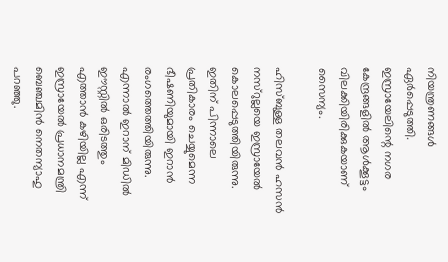നിയന്ത്രണങ്ങള്‍ ഏര്‍പ്പെടുത്തി. ഇസ്രായേലിന്റെ നഗര കേന്ദ്രങ്ങളില്‍ ആള്‍ക്കൂട്ടം വിലക്കിയിരിക്കുകയാണ് സൈന്യം.

ഹിസ്ബുള്ള തലവന്‍ ഹസന്‍ നസ്‌റുല്ലയെ ഇസ്രായേല്‍ കൊലപ്പെടുത്തിയിരുന്നു. ഇതിന് പിന്നാലെ പ്രതികാരം ചെയ്യുമെന്ന ഭീഷണിയുമായി ഇറാന്‍ രംഗത്തെത്തിയിരുന്നു. എന്നാല്‍ ഇറാന് മിഡില്‍ ഈസ്റ്റില്‍ ഒരിടത്തും എത്താന്‍ കഴിയില്ല എന്ന് ഇസ്രായേല്‍ പ്രധാനമന്ത്രി ബെഞ്ചമിന്‍ നെതന്യാഹു പറഞ്ഞു.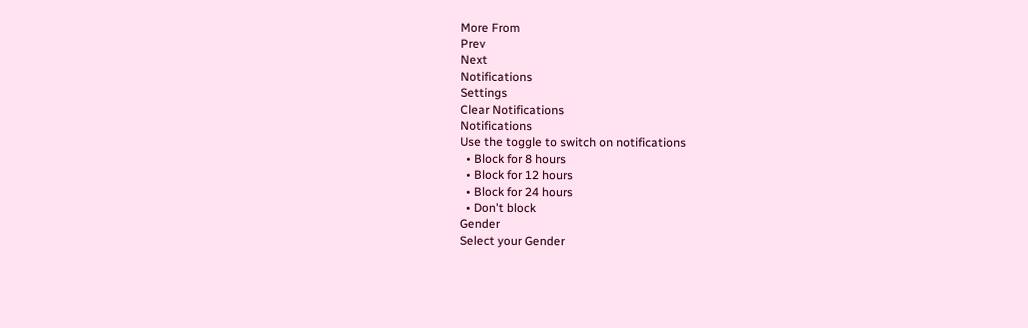More From
Prev
Next
Notifications
Settings
Clear Notifications
Notifications
Use the toggle to switch on notifications
  • Block for 8 hours
  • Block for 12 hours
  • Block for 24 hours
  • Don't block
Gender
Select your Gender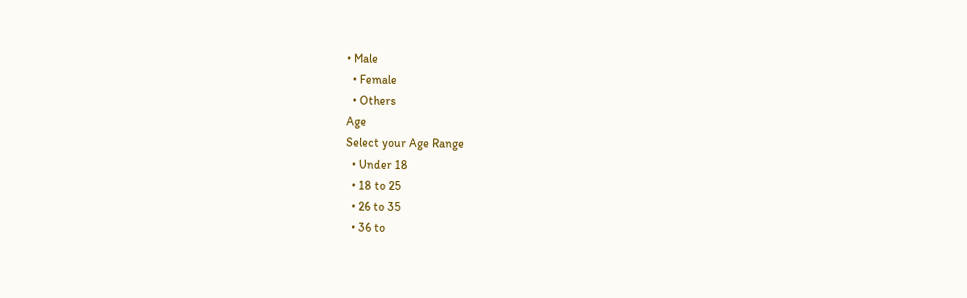• Male
  • Female
  • Others
Age
Select your Age Range
  • Under 18
  • 18 to 25
  • 26 to 35
  • 36 to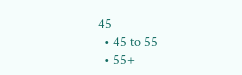45
  • 45 to 55
  • 55+